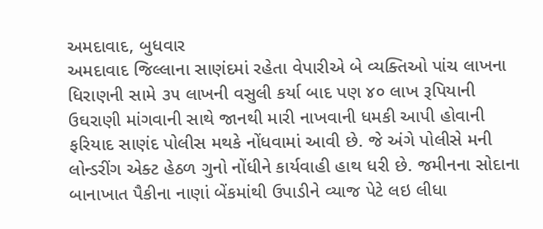અમદાવાદ, બુધવાર
અમદાવાદ જિલ્લાના સાણંદમાં રહેતા વેપારીએ બે વ્યક્તિઓ પાંચ લાખના ધિરાણની સામે ૩૫ લાખની વસુલી કર્યા બાદ પણ ૪૦ લાખ રૂપિયાની ઉઘરાણી માંગવાની સાથે જાનથી મારી નાખવાની ધમકી આપી હોવાની ફરિયાદ સાણંદ પોલીસ મથકે નોંધવામાં આવી છે. જે અંગે પોલીસે મની લોન્ડરીંગ એક્ટ હેઠળ ગુનો નોંધીને કાર્યવાહી હાથ ધરી છે. જમીનના સોદાના બાનાખાત પૈકીના નાણાં બેંકમાંથી ઉપાડીને વ્યાજ પેટે લઇ લીધા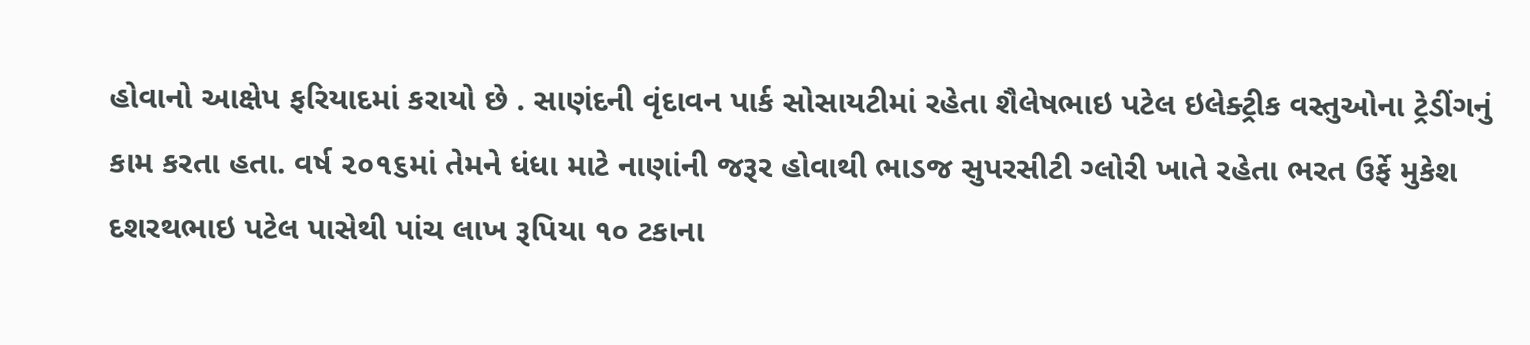હોવાનો આક્ષેપ ફરિયાદમાં કરાયો છે . સાણંદની વૃંદાવન પાર્ક સોસાયટીમાં રહેતા શૈલેષભાઇ પટેલ ઇલેક્ટ્રીક વસ્તુઓના ટ્રેડીંગનું કામ કરતા હતા. વર્ષ ૨૦૧૬માં તેમને ધંધા માટે નાણાંની જરૂર હોવાથી ભાડજ સુપરસીટી ગ્લોરી ખાતે રહેતા ભરત ઉર્ફે મુકેશ દશરથભાઇ પટેલ પાસેથી પાંચ લાખ રૂપિયા ૧૦ ટકાના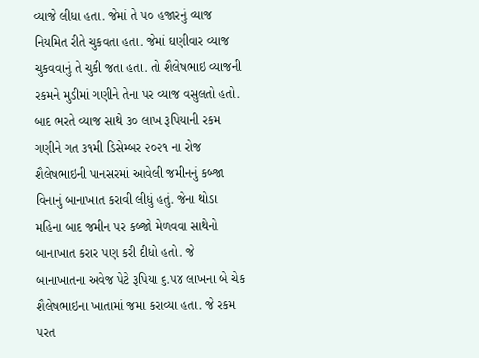વ્યાજે લીધા હતા. જેમાં તે ૫૦ હજારનું વ્યાજ નિયમિત રીતે ચુકવતા હતા. જેમાં ઘણીવાર વ્યાજ ચુકવવાનું તે ચુકી જતા હતા. તો શૈલેષભાઇ વ્યાજની રકમને મુડીમાં ગણીને તેના પર વ્યાજ વસુલતો હતો. બાદ ભરતે વ્યાજ સાથે ૩૦ લાખ રૂપિયાની રકમ ગણીને ગત ૩૧મી ડિસેમ્બર ૨૦૨૧ ના રોજ શૈલેષભાઇની પાનસરમાં આવેલી જમીનનું કબ્જા વિનાનું બાનાખાત કરાવી લીધું હતું. જેના થોડા મહિના બાદ જમીન પર કબ્જો મેળવવા સાથેનો બાનાખાત કરાર પણ કરી દીધો હતો. જે બાનાખાતના અવેજ પેટે રૂપિયા ૬.૫૪ લાખના બે ચેક શૈલેષભાઇના ખાતામાં જમા કરાવ્યા હતા. જે રકમ પરત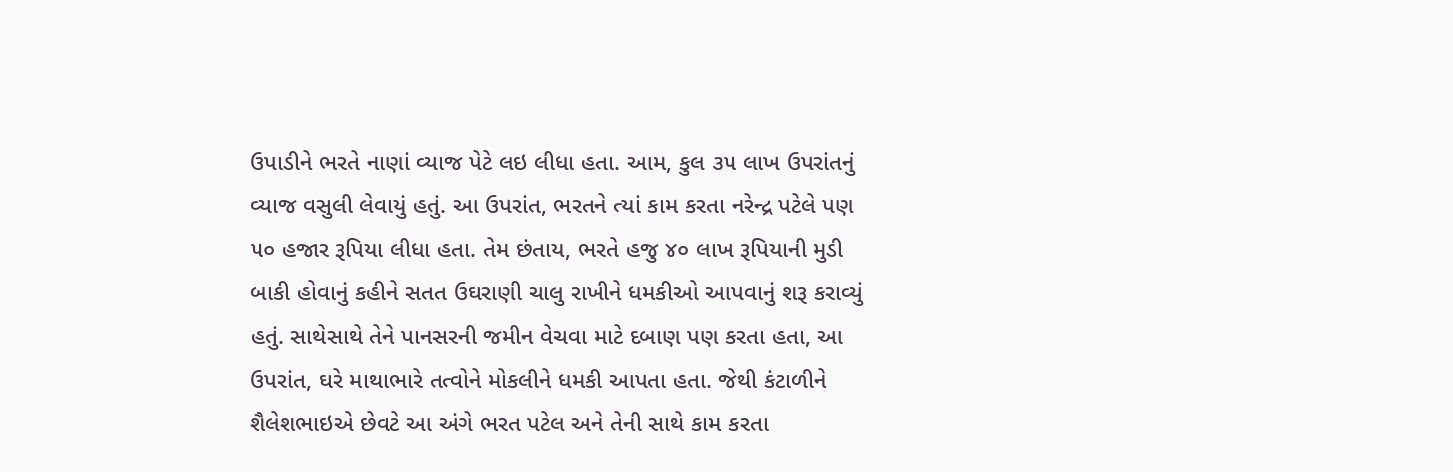ઉપાડીને ભરતે નાણાં વ્યાજ પેટે લઇ લીધા હતા. આમ, કુલ ૩૫ લાખ ઉપરાંતનું વ્યાજ વસુલી લેવાયું હતું. આ ઉપરાંત, ભરતને ત્યાં કામ કરતા નરેન્દ્ર પટેલે પણ ૫૦ હજાર રૂપિયા લીધા હતા. તેમ છંતાય, ભરતે હજુ ૪૦ લાખ રૂપિયાની મુડી બાકી હોવાનું કહીને સતત ઉઘરાણી ચાલુ રાખીને ધમકીઓ આપવાનું શરૂ કરાવ્યું હતું. સાથેસાથે તેને પાનસરની જમીન વેચવા માટે દબાણ પણ કરતા હતા, આ ઉપરાંત, ઘરે માથાભારે તત્વોને મોકલીને ધમકી આપતા હતા. જેથી કંટાળીને શૈલેશભાઇએ છેવટે આ અંગે ભરત પટેલ અને તેની સાથે કામ કરતા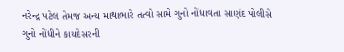નરેન્દ્ર પટેલ તેમજ અન્ય માથાભારે તત્વો સામે ગુનો નોંધાવતા સાણંદ પોલીસે ગુનો નોંધીને કાયદેસરની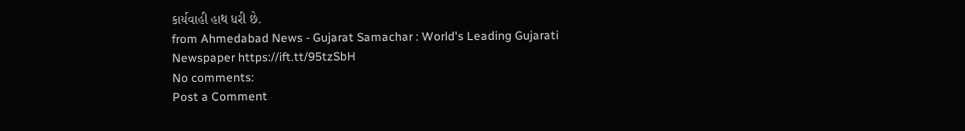કાર્યવાહી હાથ ધરી છે.
from Ahmedabad News - Gujarat Samachar : World's Leading Gujarati Newspaper https://ift.tt/95tzSbH
No comments:
Post a Comment